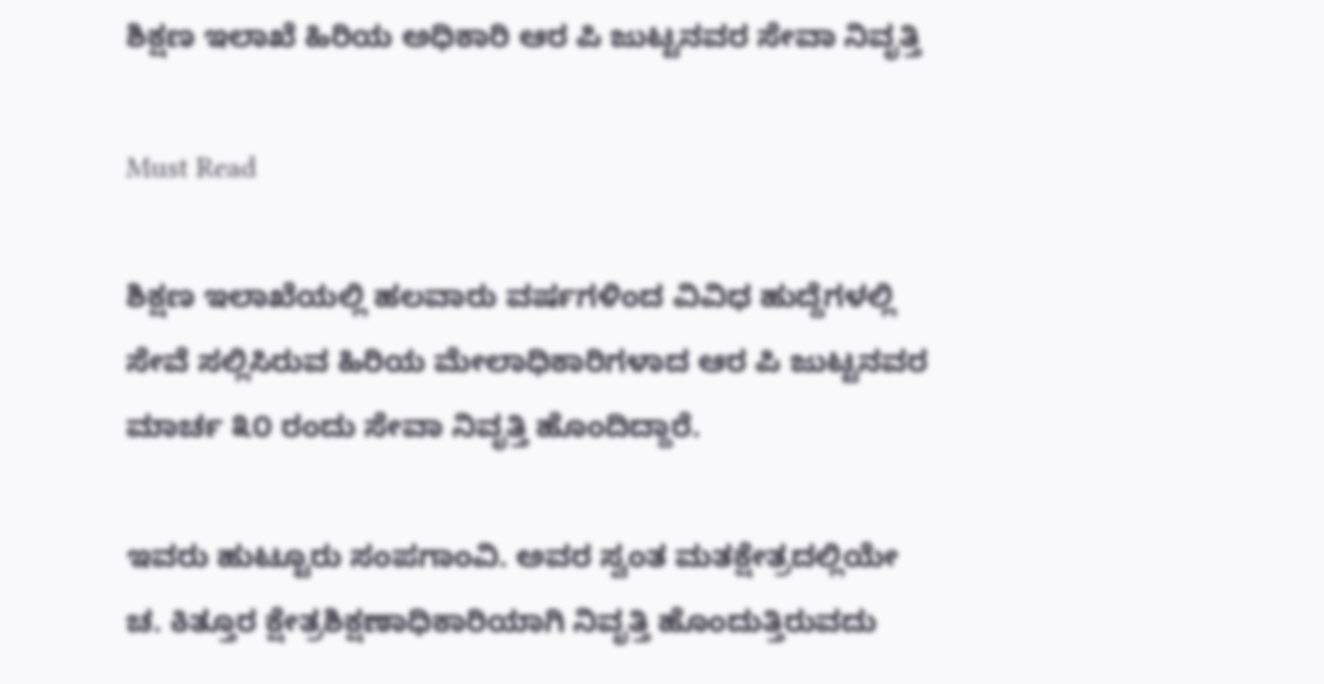ಶಿಕ್ಷಣ ಇಲಾಖೆ ಹಿರಿಯ ಅಧಿಕಾರಿ ಆರ ಪಿ ಜುಟ್ಟನವರ ಸೇವಾ ನಿವೃತ್ತಿ

Must Read

ಶಿಕ್ಷಣ ಇಲಾಖೆಯಲ್ಲಿ ಹಲವಾರು ವರ್ಷಗಳಿಂದ ವಿವಿಧ ಹುದ್ದೆಗಳಲ್ಲಿ ಸೇವೆ ಸಲ್ಲಿಸಿರುವ ಹಿರಿಯ ಮೇಲಾಧಿಕಾರಿಗಳಾದ ಆರ ಪಿ ಜುಟ್ಟನವರ ಮಾರ್ಚ ೩೦ ರಂದು ಸೇವಾ ನಿವೃತ್ತಿ ಹೊಂದಿದ್ದಾರೆ.

ಇವರು ಹುಟ್ಟೂರು ಸಂಪಗಾಂವಿ. ಅವರ ಸ್ವಂತ ಮತಕ್ಷೇತ್ರದಲ್ಲಿಯೇ ಚ. ಕಿತ್ತೂರ ಕ್ಷೇತ್ರಶಿಕ್ಷಣಾಧಿಕಾರಿಯಾಗಿ ನಿವೃತ್ತಿ ಹೊಂದುತ್ತಿರುವದು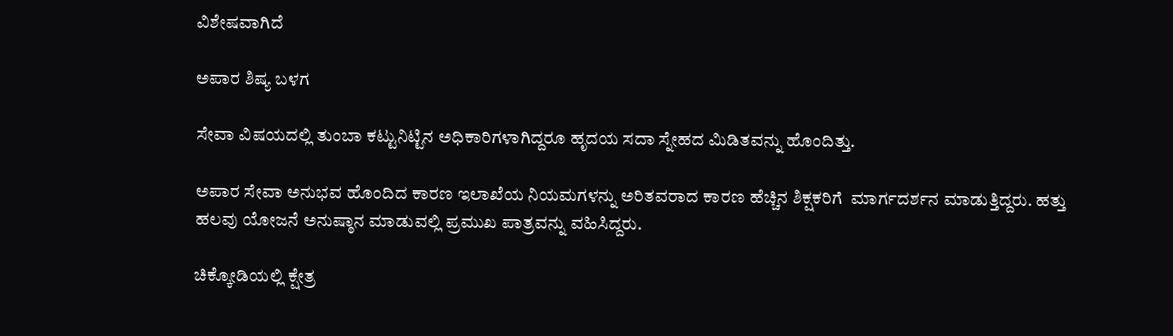ವಿಶೇಷವಾಗಿದೆ

ಅಪಾರ ಶಿಷ್ಯ ಬಳಗ

ಸೇವಾ ವಿಷಯದಲ್ಲಿ ತುಂಬಾ ಕಟ್ಟುನಿಟ್ಟಿನ ಅಧಿಕಾರಿಗಳಾಗಿದ್ದರೂ ಹೃದಯ ಸದಾ ಸ್ನೇಹದ ಮಿಡಿತವನ್ನು ಹೊಂದಿತ್ತು.

ಅಪಾರ ಸೇವಾ ಅನುಭವ ಹೊಂದಿದ ಕಾರಣ ಇಲಾಖೆಯ ನಿಯಮಗಳನ್ನು ಅರಿತವರಾದ ಕಾರಣ ಹೆಚ್ಚಿನ ಶಿಕ್ಷಕರಿಗೆ  ಮಾರ್ಗದರ್ಶನ ಮಾಡುತ್ತಿದ್ದರು. ಹತ್ತು ಹಲವು ಯೋಜನೆ ಅನುಷ್ಠಾನ ಮಾಡುವಲ್ಲಿ ಪ್ರಮುಖ ಪಾತ್ರವನ್ನು ವಹಿಸಿದ್ದರು.

ಚಿಕ್ಕೋಡಿಯಲ್ಲಿ ಕ್ಷೇತ್ರ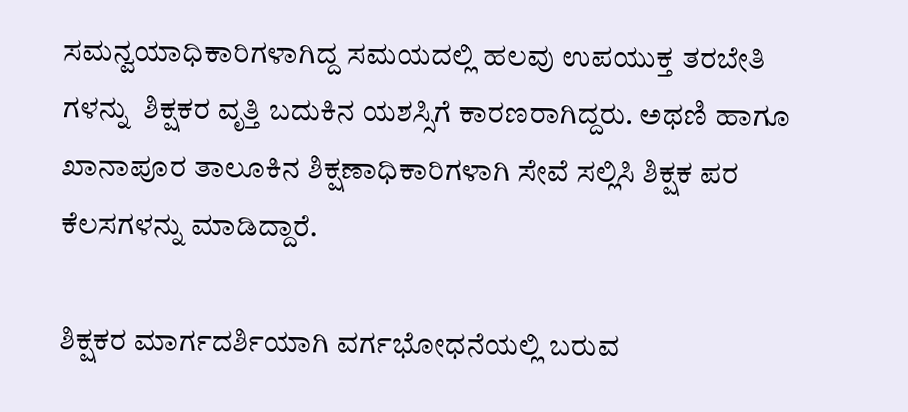ಸಮನ್ವಯಾಧಿಕಾರಿಗಳಾಗಿದ್ದ ಸಮಯದಲ್ಲಿ ಹಲವು ಉಪಯುಕ್ತ ತರಬೇತಿ ಗಳನ್ನು  ಶಿಕ್ಷಕರ ವೃತ್ತಿ ಬದುಕಿನ ಯಶಸ್ಸಿಗೆ ಕಾರಣರಾಗಿದ್ದರು. ಅಥಣಿ ಹಾಗೂ ಖಾನಾಪೂರ ತಾಲೂಕಿನ ಶಿಕ್ಷಣಾಧಿಕಾರಿಗಳಾಗಿ ಸೇವೆ ಸಲ್ಲಿಸಿ ಶಿಕ್ಷಕ ಪರ ಕೆಲಸಗಳನ್ನು ಮಾಡಿದ್ದಾರೆ.

ಶಿಕ್ಷಕರ ಮಾರ್ಗದರ್ಶಿಯಾಗಿ ವರ್ಗಭೋಧನೆಯಲ್ಲಿ ಬರುವ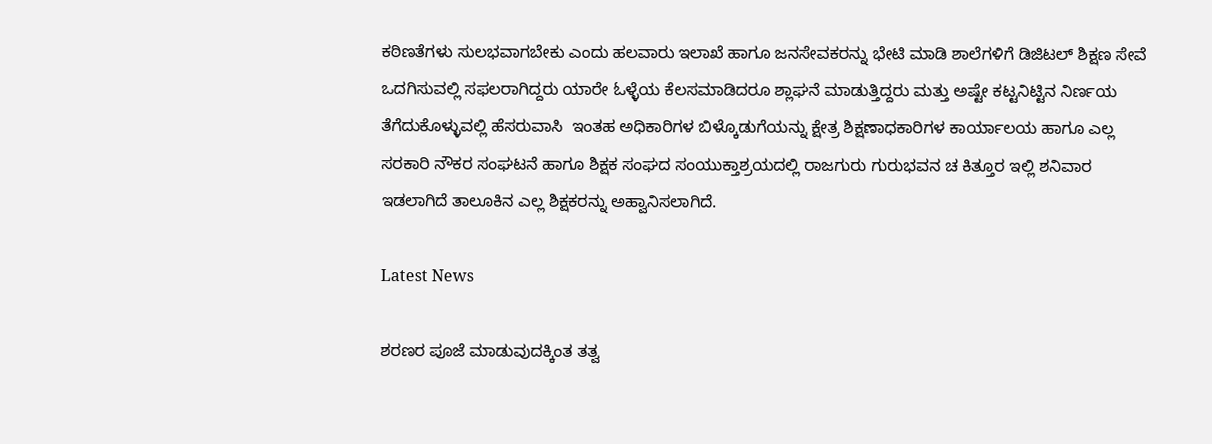ಕಠಿಣತೆಗಳು ಸುಲಭವಾಗಬೇಕು ಎಂದು ಹಲವಾರು ಇಲಾಖೆ ಹಾಗೂ ಜನಸೇವಕರನ್ನು ಭೇಟಿ ಮಾಡಿ ಶಾಲೆಗಳಿಗೆ ಡಿಜಿಟಲ್ ಶಿಕ್ಷಣ ಸೇವೆ ಒದಗಿಸುವಲ್ಲಿ ಸಫಲರಾಗಿದ್ದರು ಯಾರೇ ಓಳ್ಳೆಯ ಕೆಲಸಮಾಡಿದರೂ ಶ್ಲಾಘನೆ ಮಾಡುತ್ತಿದ್ದರು ಮತ್ತು ಅಷ್ಟೇ ಕಟ್ಟನಿಟ್ಟಿನ ನಿರ್ಣಯ ತೆಗೆದುಕೊಳ್ಳುವಲ್ಲಿ ಹೆಸರುವಾಸಿ  ಇಂತಹ ಅಧಿಕಾರಿಗಳ ಬಿಳ್ಕೊಡುಗೆಯನ್ನು ಕ್ಷೇತ್ರ ಶಿಕ್ಷಣಾಧಕಾರಿಗಳ ಕಾರ್ಯಾಲಯ ಹಾಗೂ ಎಲ್ಲ ಸರಕಾರಿ ನೌಕರ ಸಂಘಟನೆ ಹಾಗೂ ಶಿಕ್ಷಕ ಸಂಘದ ಸಂಯುಕ್ತಾಶ್ರಯದಲ್ಲಿ ರಾಜಗುರು ಗುರುಭವನ ಚ ಕಿತ್ತೂರ ಇಲ್ಲಿ ಶನಿವಾರ ಇಡಲಾಗಿದೆ ತಾಲೂಕಿನ ಎಲ್ಲ ಶಿಕ್ಷಕರನ್ನು ಅಹ್ವಾನಿಸಲಾಗಿದೆ.

Latest News

ಶರಣರ ಪೂಜೆ ಮಾಡುವುದಕ್ಕಿಂತ ತತ್ವ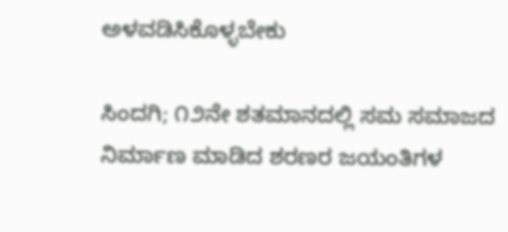ಅಳವಡಿಸಿಕೊಳ್ಳಬೇಕು

ಸಿಂದಗಿ; ೧೨ನೇ ಶತಮಾನದಲ್ಲಿ ಸಮ ಸಮಾಜದ ನಿರ್ಮಾಣ ಮಾಡಿದ ಶರಣರ ಜಯಂತಿಗಳ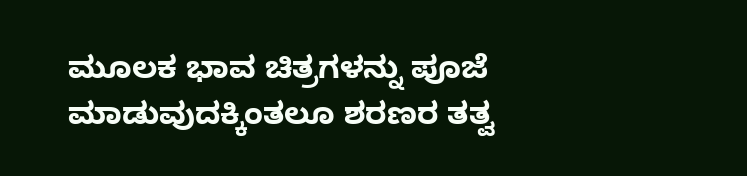ಮೂಲಕ ಭಾವ ಚಿತ್ರಗಳನ್ನು ಪೂಜೆ ಮಾಡುವುದಕ್ಕಿಂತಲೂ ಶರಣರ ತತ್ವ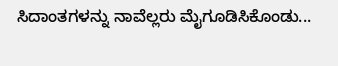ಸಿದಾಂತಗಳನ್ನು ನಾವೆಲ್ಲರು ಮೈಗೂಡಿಸಿಕೊಂಡು...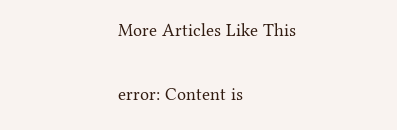More Articles Like This

error: Content is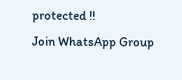protected !!
Join WhatsApp Group